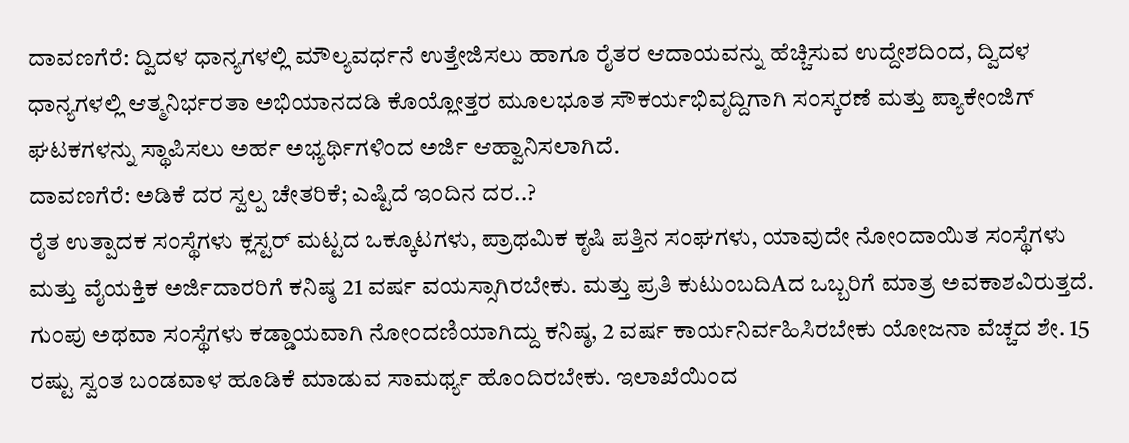ದಾವಣಗೆರೆ: ದ್ವಿದಳ ಧಾನ್ಯಗಳಲ್ಲಿ ಮೌಲ್ಯವರ್ಧನೆ ಉತ್ತೇಜಿಸಲು ಹಾಗೂ ರೈತರ ಆದಾಯವನ್ನು ಹೆಚ್ಚಿಸುವ ಉದ್ದೇಶದಿಂದ, ದ್ವಿದಳ ಧಾನ್ಯಗಳಲ್ಲಿ ಆತ್ಮನಿರ್ಭರತಾ ಅಭಿಯಾನದಡಿ ಕೊಯ್ಲೋತ್ತರ ಮೂಲಭೂತ ಸೌಕರ್ಯಭಿವೃದ್ದಿಗಾಗಿ ಸಂಸ್ಕರಣೆ ಮತ್ತು ಪ್ಯಾಕೇಂಜಿಗ್ ಘಟಕಗಳನ್ನು ಸ್ಥಾಪಿಸಲು ಅರ್ಹ ಅಭ್ಯರ್ಥಿಗಳಿಂದ ಅರ್ಜಿ ಆಹ್ವಾನಿಸಲಾಗಿದೆ.
ದಾವಣಗೆರೆ: ಅಡಿಕೆ ದರ ಸ್ವಲ್ಪ ಚೇತರಿಕೆ; ಎಷ್ಟಿದೆ ಇಂದಿನ ದರ..?
ರೈತ ಉತ್ಪಾದಕ ಸಂಸ್ಥೆಗಳು ಕ್ಲಸ್ಟರ್ ಮಟ್ಟದ ಒಕ್ಕೂಟಗಳು, ಪ್ರಾಥಮಿಕ ಕೃಷಿ ಪತ್ತಿನ ಸಂಘಗಳು, ಯಾವುದೇ ನೋಂದಾಯಿತ ಸಂಸ್ಥೆಗಳು ಮತ್ತು ವೈಯಕ್ತಿಕ ಅರ್ಜಿದಾರರಿಗೆ ಕನಿಷ್ಠ 21 ವರ್ಷ ವಯಸ್ಸಾಗಿರಬೇಕು. ಮತ್ತು ಪ್ರತಿ ಕುಟುಂಬದಿAದ ಒಬ್ಬರಿಗೆ ಮಾತ್ರ ಅವಕಾಶವಿರುತ್ತದೆ. ಗುಂಪು ಅಥವಾ ಸಂಸ್ಥೆಗಳು ಕಡ್ಡಾಯವಾಗಿ ನೋಂದಣಿಯಾಗಿದ್ದು ಕನಿಷ್ಠ, 2 ವರ್ಷ ಕಾರ್ಯನಿರ್ವಹಿಸಿರಬೇಕು ಯೋಜನಾ ವೆಚ್ಚದ ಶೇ. 15 ರಷ್ಟು ಸ್ವಂತ ಬಂಡವಾಳ ಹೂಡಿಕೆ ಮಾಡುವ ಸಾಮರ್ಥ್ಯ ಹೊಂದಿರಬೇಕು. ಇಲಾಖೆಯಿಂದ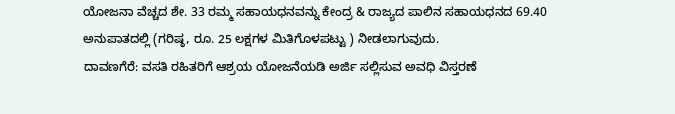ಯೋಜನಾ ವೆಚ್ಚದ ಶೇ. 33 ರಮ್ಮ ಸಹಾಯಧನವನ್ನು ಕೇಂದ್ರ & ರಾಜ್ಯದ ಪಾಲಿನ ಸಹಾಯಧನದ 69.40 ಅನುಪಾತದಲ್ಲಿ (ಗರಿಷ್ಠ, ರೂ. 25 ಲಕ್ಷಗಳ ಮಿತಿಗೊಳಪಟ್ಟು ) ನೀಡಲಾಗುವುದು.
ದಾವಣಗೆರೆ: ವಸತಿ ರಹಿತರಿಗೆ ಆಶ್ರಯ ಯೋಜನೆಯಡಿ ಅರ್ಜಿ ಸಲ್ಲಿಸುವ ಅವಧಿ ವಿಸ್ತರಣೆ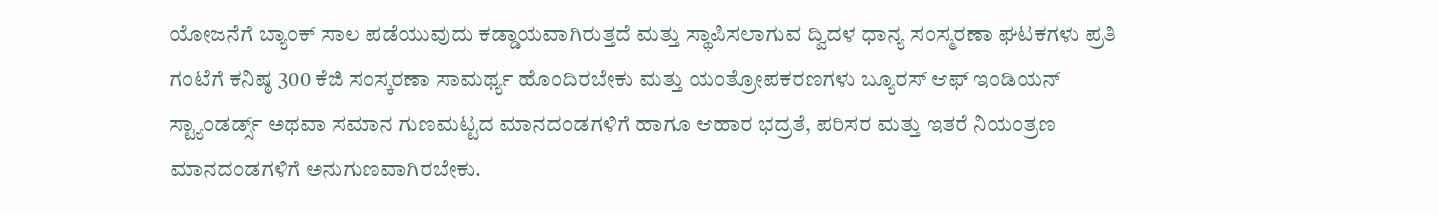ಯೋಜನೆಗೆ ಬ್ಯಾಂಕ್ ಸಾಲ ಪಡೆಯುವುದು ಕಡ್ಡಾಯವಾಗಿರುತ್ತದೆ ಮತ್ತು ಸ್ಥಾಪಿಸಲಾಗುವ ದ್ವಿದಳ ಧಾನ್ಯ ಸಂಸ್ಮರಣಾ ಘಟಕಗಳು ಪ್ರತಿ ಗಂಟೆಗೆ ಕನಿಷ್ಠ 300 ಕೆಜಿ ಸಂಸ್ಕರಣಾ ಸಾಮರ್ಥ್ಯ ಹೊಂದಿರಬೇಕು ಮತ್ತು ಯಂತ್ರೋಪಕರಣಗಳು ಬ್ಯೂರಸ್ ಆಫ್ ಇಂಡಿಯನ್ ಸ್ಟ್ಯಾಂಡರ್ಡ್ಸ್ ಅಥವಾ ಸಮಾನ ಗುಣಮಟ್ಟದ ಮಾನದಂಡಗಳಿಗೆ ಹಾಗೂ ಆಹಾರ ಭದ್ರತೆ, ಪರಿಸರ ಮತ್ತು ಇತರೆ ನಿಯಂತ್ರಣ ಮಾನದಂಡಗಳಿಗೆ ಅನುಗುಣವಾಗಿರಬೇಕು.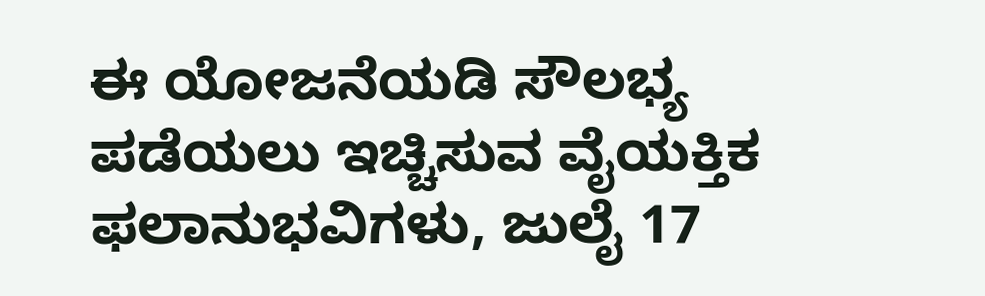ಈ ಯೋಜನೆಯಡಿ ಸೌಲಭ್ಯ ಪಡೆಯಲು ಇಚ್ಚಿಸುವ ವೈಯಕ್ತಿಕ ಫಲಾನುಭವಿಗಳು, ಜುಲೈ 17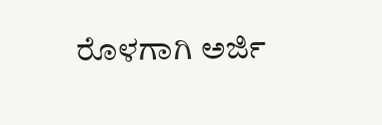ರೊಳಗಾಗಿ ಅರ್ಜಿ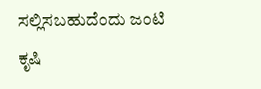ಸಲ್ಲಿಸಬಹುದೆಂದು ಜಂಟಿ ಕೃಷಿ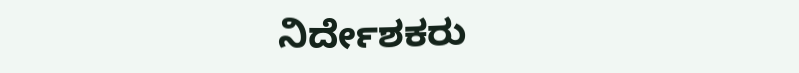ನಿರ್ದೇಶಕರು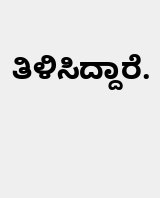ತಿಳಿಸಿದ್ದಾರೆ.